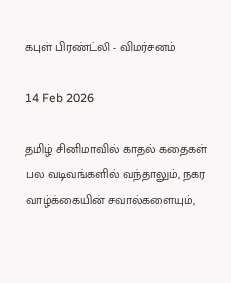கபுள் பிரண்ட்லி - விமர்சனம்

14 Feb 2026

தமிழ் சினிமாவில் காதல் கதைகள் பல வடிவங்களில் வந்தாலும், நகர வாழ்க்கையின் சவால்களையும்,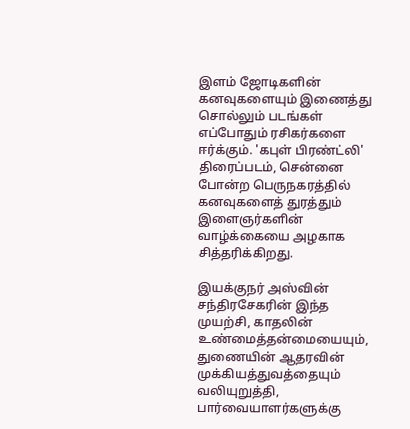இளம் ஜோடிகளின் கனவுகளையும் இணைத்து சொல்லும் படங்கள் எப்போதும் ரசிகர்களை ஈர்க்கும். 'கபுள் பிரண்ட்லி' திரைப்படம், சென்னை போன்ற பெருநகரத்தில் கனவுகளைத் துரத்தும் இளைஞர்களின் வாழ்க்கையை அழகாக சித்தரிக்கிறது.

இயக்குநர் அஸ்வின் சந்திரசேகரின் இந்த முயற்சி, காதலின் உண்மைத்தன்மையையும், துணையின் ஆதரவின் முக்கியத்துவத்தையும் வலியுறுத்தி, பார்வையாளர்களுக்கு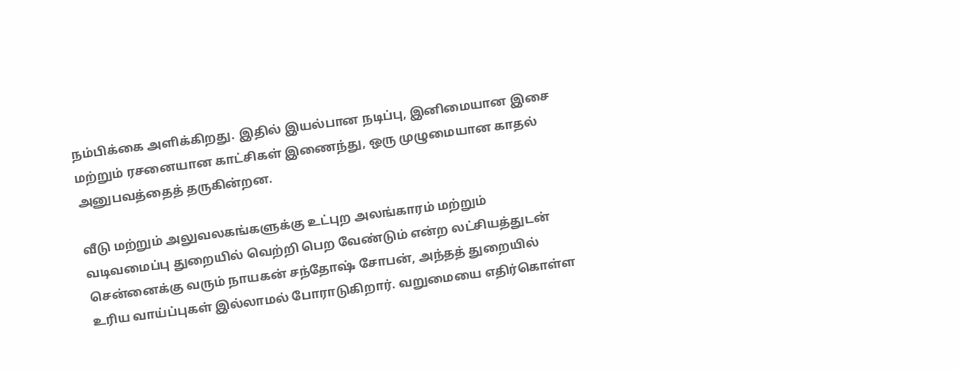நம்பிக்கை அளிக்கிறது. இதில் இயல்பான நடிப்பு, இனிமையான இசை மற்றும் ரசனையான காட்சிகள் இணைந்து, ஒரு முழுமையான காதல் அனுபவத்தைத் தருகின்றன.

வீடு மற்றும் அலுவலகங்களுக்கு உட்புற அலங்காரம் மற்றும் வடிவமைப்பு துறையில் வெற்றி பெற வேண்டும் என்ற லட்சியத்துடன் சென்னைக்கு வரும் நாயகன் சந்தோஷ் சோபன், அந்தத் துறையில் உரிய வாய்ப்புகள் இல்லாமல் போராடுகிறார். வறுமையை எதிர்கொள்ள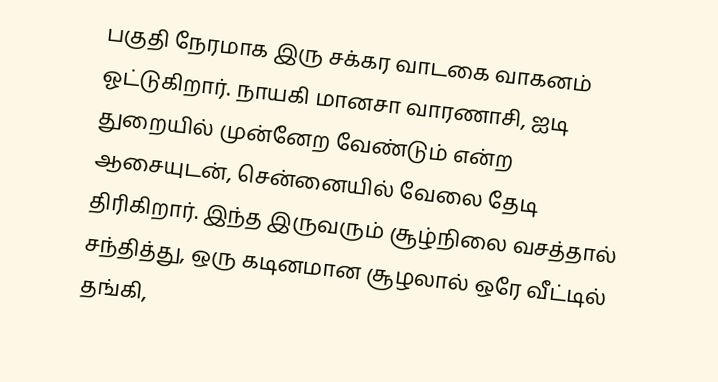பகுதி நேரமாக இரு சக்கர வாடகை வாகனம் ஓட்டுகிறார். நாயகி மானசா வாரணாசி, ஐடி துறையில் முன்னேற வேண்டும் என்ற ஆசையுடன், சென்னையில் வேலை தேடி திரிகிறார். இந்த இருவரும் சூழ்நிலை வசத்தால் சந்தித்து, ஒரு கடினமான சூழலால் ஒரே வீட்டில் தங்கி,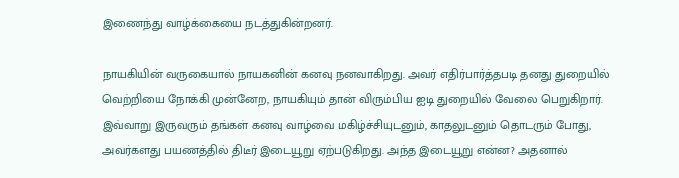இணைந்து வாழ்க்கையை நடத்துகின்றனர்.

நாயகியின் வருகையால் நாயகனின் கனவு நனவாகிறது. அவர் எதிர்பார்த்தபடி தனது துறையில் வெற்றியை நோக்கி முன்னேற, நாயகியும் தான் விரும்பிய ஐடி துறையில் வேலை பெறுகிறார். இவ்வாறு இருவரும் தங்கள் கனவு வாழ்வை மகிழ்ச்சியுடனும், காதலுடனும் தொடரும் போது, அவர்களது பயணத்தில் திடீர் இடையூறு ஏற்படுகிறது. அந்த இடையூறு என்ன? அதனால்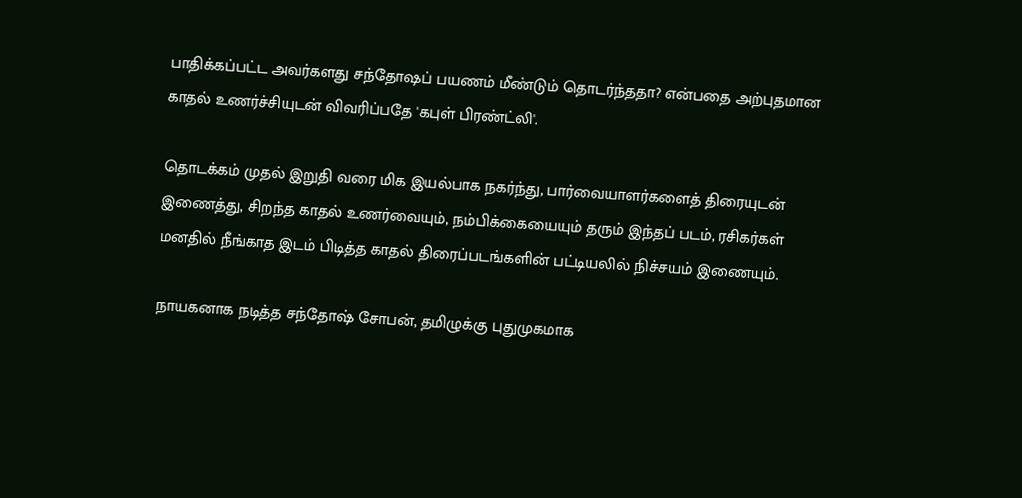பாதிக்கப்பட்ட அவர்களது சந்தோஷப் பயணம் மீண்டும் தொடர்ந்ததா? என்பதை அற்புதமான காதல் உணர்ச்சியுடன் விவரிப்பதே 'கபுள் பிரண்ட்லி'.

தொடக்கம் முதல் இறுதி வரை மிக இயல்பாக நகர்ந்து, பார்வையாளர்களைத் திரையுடன் இணைத்து, சிறந்த காதல் உணர்வையும், நம்பிக்கையையும் தரும் இந்தப் படம், ரசிகர்கள் மனதில் நீங்காத இடம் பிடித்த காதல் திரைப்படங்களின் பட்டியலில் நிச்சயம் இணையும்.

நாயகனாக நடித்த சந்தோஷ் சோபன், தமிழுக்கு புதுமுகமாக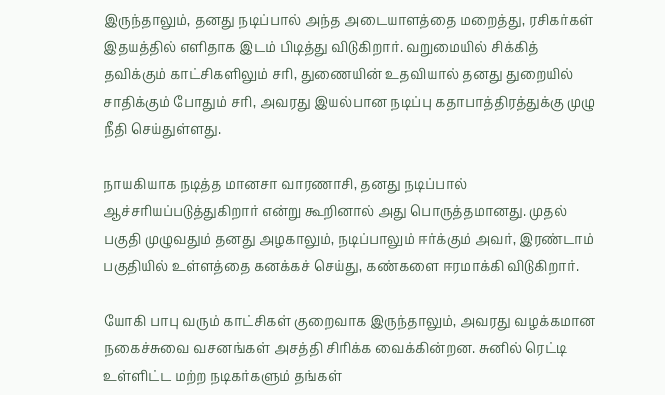இருந்தாலும், தனது நடிப்பால் அந்த அடையாளத்தை மறைத்து, ரசிகர்கள் இதயத்தில் எளிதாக இடம் பிடித்து விடுகிறார். வறுமையில் சிக்கித் தவிக்கும் காட்சிகளிலும் சரி, துணையின் உதவியால் தனது துறையில் சாதிக்கும் போதும் சரி, அவரது இயல்பான நடிப்பு கதாபாத்திரத்துக்கு முழு நீதி செய்துள்ளது.

நாயகியாக நடித்த மானசா வாரணாசி, தனது நடிப்பால் ஆச்சரியப்படுத்துகிறார் என்று கூறினால் அது பொருத்தமானது. முதல் பகுதி முழுவதும் தனது அழகாலும், நடிப்பாலும் ஈர்க்கும் அவர், இரண்டாம் பகுதியில் உள்ளத்தை கனக்கச் செய்து, கண்களை ஈரமாக்கி விடுகிறார்.

யோகி பாபு வரும் காட்சிகள் குறைவாக இருந்தாலும், அவரது வழக்கமான நகைச்சுவை வசனங்கள் அசத்தி சிரிக்க வைக்கின்றன. சுனில் ரெட்டி உள்ளிட்ட மற்ற நடிகர்களும் தங்கள்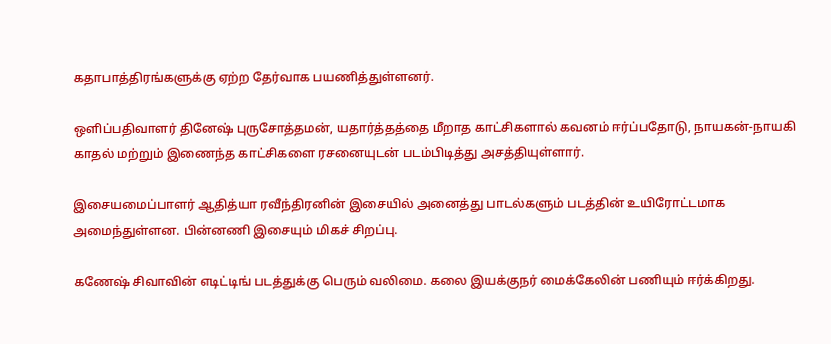கதாபாத்திரங்களுக்கு ஏற்ற தேர்வாக பயணித்துள்ளனர்.

ஒளிப்பதிவாளர் தினேஷ் புருசோத்தமன், யதார்த்தத்தை மீறாத காட்சிகளால் கவனம் ஈர்ப்பதோடு, நாயகன்-நாயகி காதல் மற்றும் இணைந்த காட்சிகளை ரசனையுடன் படம்பிடித்து அசத்தியுள்ளார்.

இசையமைப்பாளர் ஆதித்யா ரவீந்திரனின் இசையில் அனைத்து பாடல்களும் படத்தின் உயிரோட்டமாக அமைந்துள்ளன. பின்னணி இசையும் மிகச் சிறப்பு.

கணேஷ் சிவாவின் எடிட்டிங் படத்துக்கு பெரும் வலிமை. கலை இயக்குநர் மைக்கேலின் பணியும் ஈர்க்கிறது.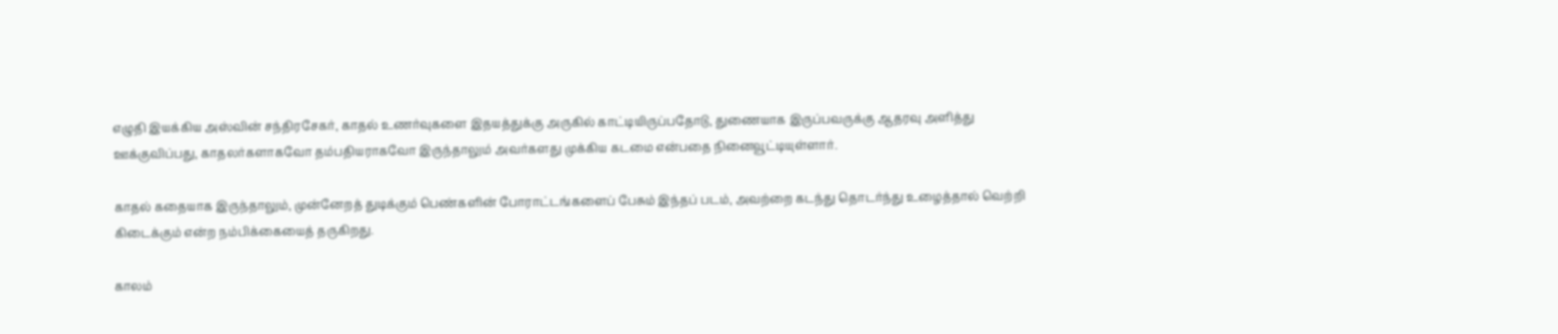எழுதி இயக்கிய அஸ்வின் சந்திரசேகர், காதல் உணர்வுகளை இதயத்துக்கு அருகில் காட்டியிருப்பதோடு, துணையாக இருப்பவருக்கு ஆதரவு அளித்து ஊக்குவிப்பது, காதலர்களாகவோ தம்பதியராகவோ இருந்தாலும் அவர்களது முக்கிய கடமை என்பதை நினைவூட்டியுள்ளார்.

காதல் கதையாக இருந்தாலும், முன்னேறத் துடிக்கும் பெண்களின் போராட்டங்களைப் பேசும் இந்தப் படம், அவற்றை கடந்து தொடர்ந்து உழைத்தால் வெற்றி கிடைக்கும் என்ற நம்பிக்கையைத் தருகிறது.

காலம்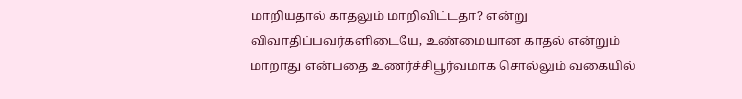மாறியதால் காதலும் மாறிவிட்டதா? என்று விவாதிப்பவர்களிடையே, உண்மையான காதல் என்றும் மாறாது என்பதை உணர்ச்சிபூர்வமாக சொல்லும் வகையில்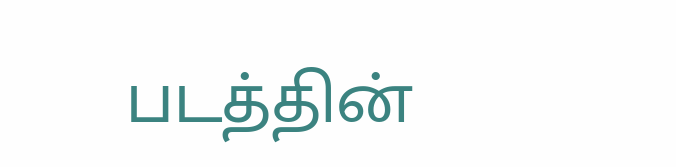படத்தின்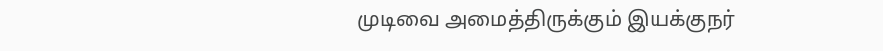முடிவை அமைத்திருக்கும் இயக்குநர்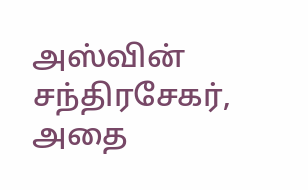அஸ்வின் சந்திரசேகர், அதை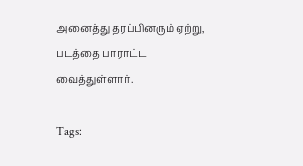அனைத்து தரப்பினரும் ஏற்று, படத்தை பாராட்ட வைத்துள்ளார்.

Tags: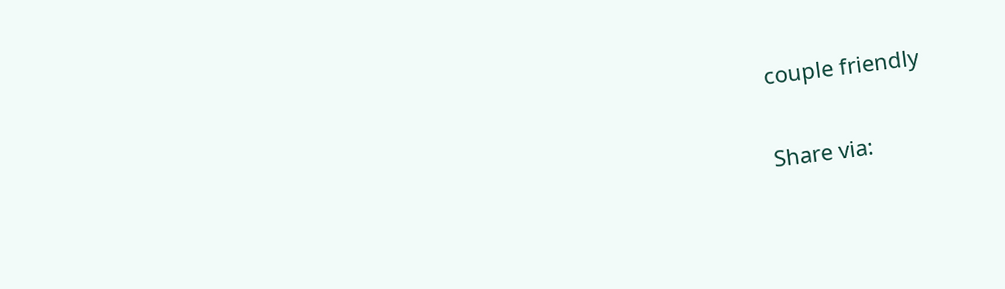couple friendly

Share via: